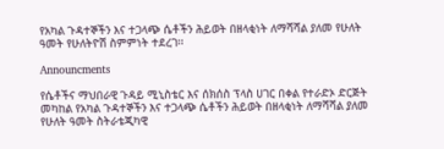የአካል ጉዳተኞችን እና ተጋላጭ ሴቶችን ሕይወት በዘላቂነት ለማሻሻል ያለመ የሁለት ዓመት የሁለትዮሽ ስምምነት ተደረገ፡፡

Announcments

የሴቶችና ማህበራዊ ጉዳይ ሚኒስቴር እና ሰክሰስ ፕላስ ሀገር በቀል የተራድኦ ድርጅት መካከል የአካል ጉዳተኞችን እና ተጋላጭ ሴቶችን ሕይወት በዘላቂነት ለማሻሻል ያለመ የሁለት ዓመት ስትራቴጂካዊ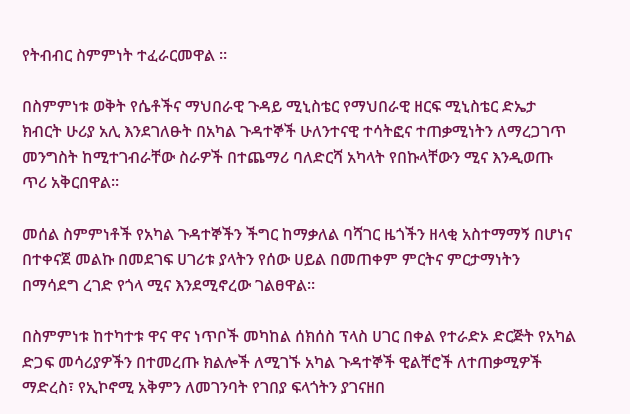የትብብር ስምምነት ተፈራርመዋል ።

በስምምነቱ ወቅት የሴቶችና ማህበራዊ ጉዳይ ሚኒስቴር የማህበራዊ ዘርፍ ሚኒስቴር ድኤታ ክብርት ሁሪያ አሊ እንደገለፁት በአካል ጉዳተኞች ሁለንተናዊ ተሳትፎና ተጠቃሚነትን ለማረጋገጥ መንግስት ከሚተገብራቸው ስራዎች በተጨማሪ ባለድርሻ አካላት የበኩላቸውን ሚና እንዲወጡ ጥሪ አቅርበዋል፡፡

መሰል ስምምነቶች የአካል ጉዳተኞችን ችግር ከማቃለል ባሻገር ዜጎችን ዘላቂ አስተማማኝ በሆነና በተቀናጀ መልኩ በመደገፍ ሀገሪቱ ያላትን የሰው ሀይል በመጠቀም ምርትና ምርታማነትን በማሳደግ ረገድ የጎላ ሚና እንደሚኖረው ገልፀዋል።

በስምምነቱ ከተካተቱ ዋና ዋና ነጥቦች መካከል ሰክሰስ ፕላስ ሀገር በቀል የተራድኦ ድርጅት የአካል ድጋፍ መሳሪያዎችን በተመረጡ ክልሎች ለሚገኙ አካል ጉዳተኞች ዊልቸሮች ለተጠቃሚዎች ማድረስ፣ የኢኮኖሚ አቅምን ለመገንባት የገበያ ፍላጎትን ያገናዘበ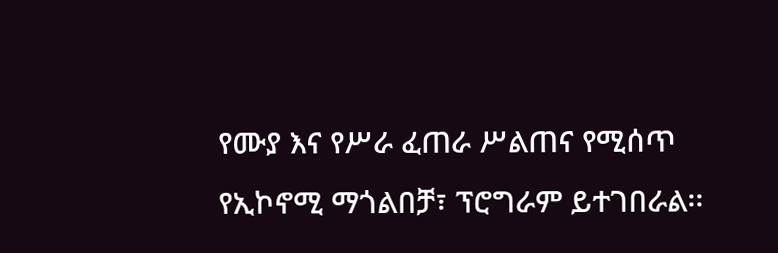የሙያ እና የሥራ ፈጠራ ሥልጠና የሚሰጥ የኢኮኖሚ ማጎልበቻ፣ ፕሮግራም ይተገበራል፡፡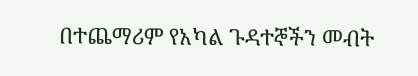በተጨማሪም የአካል ጉዳተኞችን መብት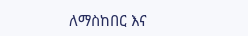ለማስከበር እና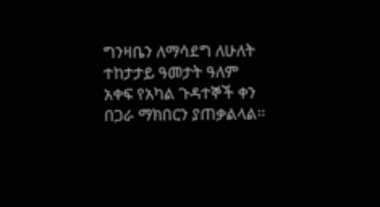ግንዛቤን ለማሳደግ ለሁለት ተከታታይ ዓመታት ዓለም አቀፍ የአካል ጉዳተኞች ቀን በጋራ ማክበርን ያጠቃልላል፡፡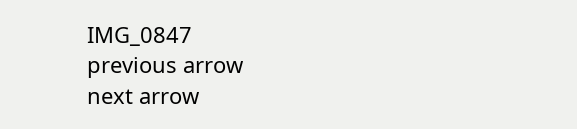IMG_0847
previous arrow
next arrow